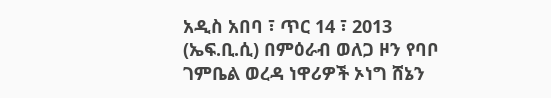አዲስ አበባ ፣ ጥር 14 ፣ 2013 (ኤፍ.ቢ.ሲ) በምዕራብ ወለጋ ዞን የባቦ ገምቤል ወረዳ ነዋሪዎች ኦነግ ሸኔን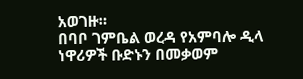አወገዙ።
በባቦ ገምቤል ወረዳ የአምባሎ ዲላ ነዋሪዎች ቡድኑን በመቃወም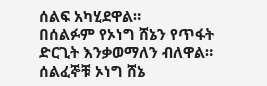ሰልፍ አካሂደዋል።
በሰልፉም የኦነግ ሸኔን የጥፋት ድርጊት እንቃወማለን ብለዋል።
ሰልፈኞቹ ኦነግ ሸኔ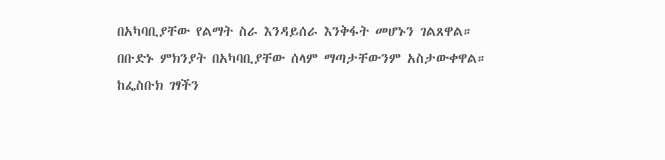በአካባቢያቸው የልማት ስራ እንዳይሰራ እንቅፋት መሆኑን ገልጸዋል።
በቡድኑ ምክንያት በአካባቢያቸው ሰላም ማጣታቸውንም አስታውቀዋል።
ከፌስቡክ ገፃችን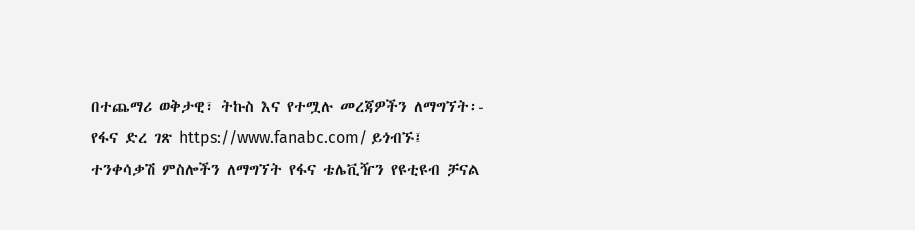በተጨማሪ ወቅታዊ፣ ትኩስ እና የተሟሉ መረጃዎችን ለማግኘት፡-
የፋና ድረ ገጽ https://www.fanabc.com/ ይጎብኙ፤
ተንቀሳቃሽ ምስሎችን ለማግኘት የፋና ቴሌቪዥን የዩቲዩብ ቻናል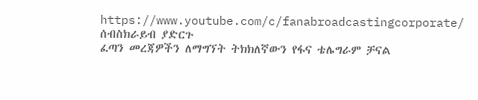https://www.youtube.com/c/fanabroadcastingcorporate/ ሰብስክራይብ ያድርጉ
ፈጣን መረጃዎችን ለማግኘት ትክክለኛውን የፋና ቴሌግራም ቻናል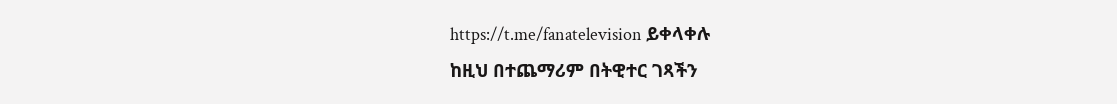https://t.me/fanatelevision ይቀላቀሉ
ከዚህ በተጨማሪም በትዊተር ገጻችን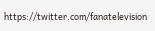https://twitter.com/fanatelevision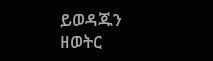ይወዳጁን
ዘወትር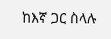ከእኛ ጋር ስላሉ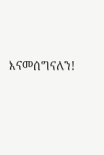እናመሰግናለን!